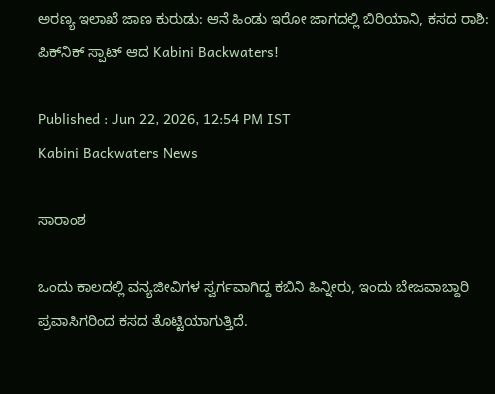ಅರಣ್ಯ ಇಲಾಖೆ ಜಾಣ ಕುರುಡು: ಆನೆ ಹಿಂಡು ಇರೋ ಜಾಗದಲ್ಲಿ ಬಿರಿಯಾನಿ, ಕಸದ ರಾಶಿ: ಪಿಕ್‌ನಿಕ್‌ ಸ್ಪಾಟ್‌ ಆದ Kabini Backwaters!

Published : Jun 22, 2026, 12:54 PM IST
Kabini Backwaters News

ಸಾರಾಂಶ

ಒಂದು ಕಾಲದಲ್ಲಿ ವನ್ಯಜೀವಿಗಳ ಸ್ವರ್ಗವಾಗಿದ್ದ ಕಬಿನಿ ಹಿನ್ನೀರು, ಇಂದು ಬೇಜವಾಬ್ದಾರಿ ಪ್ರವಾಸಿಗರಿಂದ ಕಸದ ತೊಟ್ಟಿಯಾಗುತ್ತಿದೆ.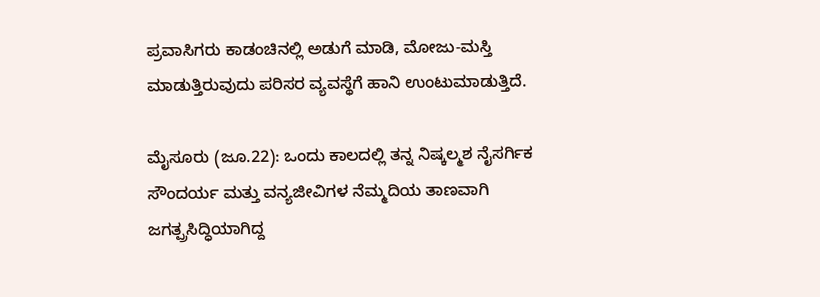ಪ್ರವಾಸಿಗರು ಕಾಡಂಚಿನಲ್ಲಿ ಅಡುಗೆ ಮಾಡಿ, ಮೋಜು-ಮಸ್ತಿ ಮಾಡುತ್ತಿರುವುದು ಪರಿಸರ ವ್ಯವಸ್ಥೆಗೆ ಹಾನಿ ಉಂಟುಮಾಡುತ್ತಿದೆ.

ಮೈಸೂರು (ಜೂ.22): ಒಂದು ಕಾಲದಲ್ಲಿ ತನ್ನ ನಿಷ್ಕಲ್ಮಶ ನೈಸರ್ಗಿಕ ಸೌಂದರ್ಯ ಮತ್ತು ವನ್ಯಜೀವಿಗಳ ನೆಮ್ಮದಿಯ ತಾಣವಾಗಿ ಜಗತ್ಪ್ರಸಿದ್ಧಿಯಾಗಿದ್ದ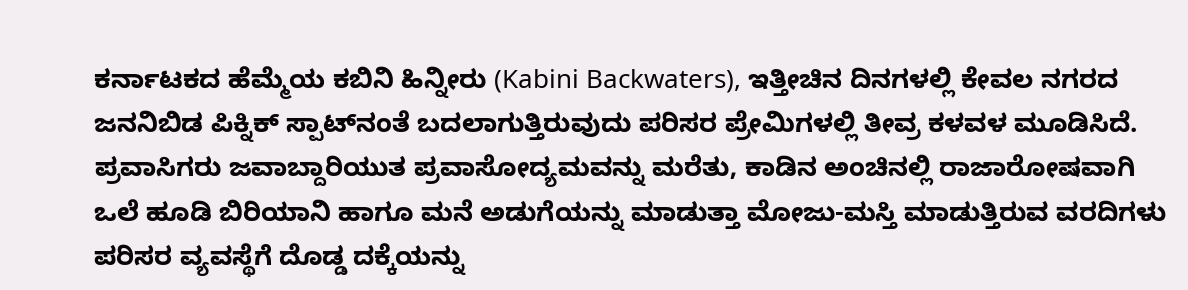ಕರ್ನಾಟಕದ ಹೆಮ್ಮೆಯ ಕಬಿನಿ ಹಿನ್ನೀರು (Kabini Backwaters), ಇತ್ತೀಚಿನ ದಿನಗಳಲ್ಲಿ ಕೇವಲ ನಗರದ ಜನನಿಬಿಡ ಪಿಕ್ನಿಕ್ ಸ್ಪಾಟ್‌ನಂತೆ ಬದಲಾಗುತ್ತಿರುವುದು ಪರಿಸರ ಪ್ರೇಮಿಗಳಲ್ಲಿ ತೀವ್ರ ಕಳವಳ ಮೂಡಿಸಿದೆ. ಪ್ರವಾಸಿಗರು ಜವಾಬ್ದಾರಿಯುತ ಪ್ರವಾಸೋದ್ಯಮವನ್ನು ಮರೆತು, ಕಾಡಿನ ಅಂಚಿನಲ್ಲಿ ರಾಜಾರೋಷವಾಗಿ ಒಲೆ ಹೂಡಿ ಬಿರಿಯಾನಿ ಹಾಗೂ ಮನೆ ಅಡುಗೆಯನ್ನು ಮಾಡುತ್ತಾ ಮೋಜು-ಮಸ್ತಿ ಮಾಡುತ್ತಿರುವ ವರದಿಗಳು ಪರಿಸರ ವ್ಯವಸ್ಥೆಗೆ ದೊಡ್ಡ ದಕ್ಕೆಯನ್ನು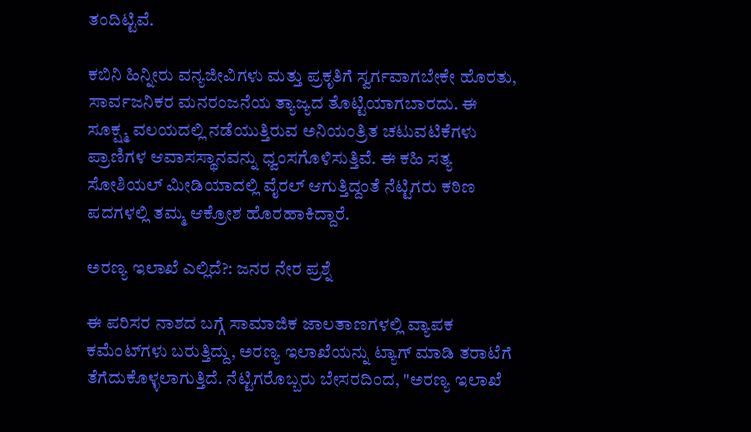ತಂದಿಟ್ಟಿವೆ.

ಕಬಿನಿ ಹಿನ್ನೀರು ವನ್ಯಜೀವಿಗಳು ಮತ್ತು ಪ್ರಕೃತಿಗೆ ಸ್ವರ್ಗವಾಗಬೇಕೇ ಹೊರತು, ಸಾರ್ವಜನಿಕರ ಮನರಂಜನೆಯ ತ್ಯಾಜ್ಯದ ತೊಟ್ಟಿಯಾಗಬಾರದು. ಈ ಸೂಕ್ಷ್ಮ ವಲಯದಲ್ಲಿ ನಡೆಯುತ್ತಿರುವ ಅನಿಯಂತ್ರಿತ ಚಟುವಟಿಕೆಗಳು ಪ್ರಾಣಿಗಳ ಆವಾಸಸ್ಥಾನವನ್ನು ಧ್ವಂಸಗೊಳಿಸುತ್ತಿವೆ. ಈ ಕಹಿ ಸತ್ಯ ಸೋಶಿಯಲ್ ಮೀಡಿಯಾದಲ್ಲಿ ವೈರಲ್ ಆಗುತ್ತಿದ್ದಂತೆ ನೆಟ್ಟಿಗರು ಕಠಿಣ ಪದಗಳಲ್ಲಿ ತಮ್ಮ ಆಕ್ರೋಶ ಹೊರಹಾಕಿದ್ದಾರೆ.

ಅರಣ್ಯ ಇಲಾಖೆ ಎಲ್ಲಿದೆ?: ಜನರ ನೇರ ಪ್ರಶ್ನೆ

ಈ ಪರಿಸರ ನಾಶದ ಬಗ್ಗೆ ಸಾಮಾಜಿಕ ಜಾಲತಾಣಗಳಲ್ಲಿ ವ್ಯಾಪಕ ಕಮೆಂಟ್‌ಗಳು ಬರುತ್ತಿದ್ದು, ಅರಣ್ಯ ಇಲಾಖೆಯನ್ನು ಟ್ಯಾಗ್ ಮಾಡಿ ತರಾಟೆಗೆ ತೆಗೆದುಕೊಳ್ಳಲಾಗುತ್ತಿದೆ. ನೆಟ್ಟಿಗರೊಬ್ಬರು ಬೇಸರದಿಂದ, "ಅರಣ್ಯ ಇಲಾಖೆ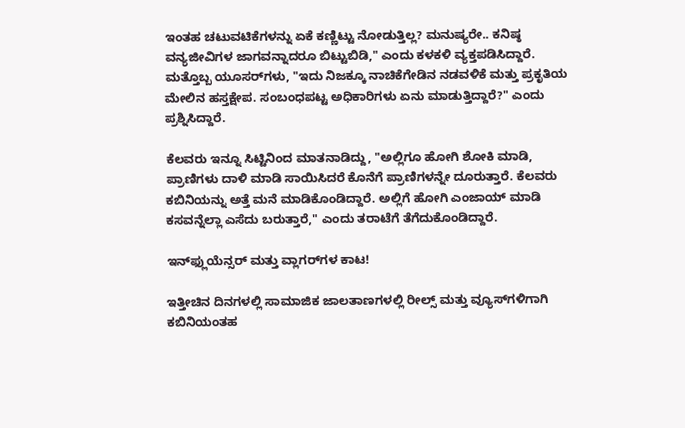ಇಂತಹ ಚಟುವಟಿಕೆಗಳನ್ನು ಏಕೆ ಕಣ್ಣಿಟ್ಟು ನೋಡುತ್ತಿಲ್ಲ? ಮನುಷ್ಯರೇ.. ಕನಿಷ್ಠ ವನ್ಯಜೀವಿಗಳ ಜಾಗವನ್ನಾದರೂ ಬಿಟ್ಟುಬಿಡಿ," ಎಂದು ಕಳಕಳಿ ವ್ಯಕ್ತಪಡಿಸಿದ್ದಾರೆ. ಮತ್ತೊಬ್ಬ ಯೂಸರ್‌ಗಳು, "ಇದು ನಿಜಕ್ಕೂ ನಾಚಿಕೆಗೇಡಿನ ನಡವಳಿಕೆ ಮತ್ತು ಪ್ರಕೃತಿಯ ಮೇಲಿನ ಹಸ್ತಕ್ಷೇಪ. ಸಂಬಂಧಪಟ್ಟ ಅಧಿಕಾರಿಗಳು ಏನು ಮಾಡುತ್ತಿದ್ದಾರೆ?" ಎಂದು ಪ್ರಶ್ನಿಸಿದ್ದಾರೆ.

ಕೆಲವರು ಇನ್ನೂ ಸಿಟ್ಟಿನಿಂದ ಮಾತನಾಡಿದ್ದು, "ಅಲ್ಲಿಗೂ ಹೋಗಿ ಶೋಕಿ ಮಾಡಿ, ಪ್ರಾಣಿಗಳು ದಾಳಿ ಮಾಡಿ ಸಾಯಿಸಿದರೆ ಕೊನೆಗೆ ಪ್ರಾಣಿಗಳನ್ನೇ ದೂರುತ್ತಾರೆ. ಕೆಲವರು ಕಬಿನಿಯನ್ನು ಅತ್ತೆ ಮನೆ ಮಾಡಿಕೊಂಡಿದ್ದಾರೆ. ಅಲ್ಲಿಗೆ ಹೋಗಿ ಎಂಜಾಯ್ ಮಾಡಿ ಕಸವನ್ನೆಲ್ಲಾ ಎಸೆದು ಬರುತ್ತಾರೆ," ಎಂದು ತರಾಟೆಗೆ ತೆಗೆದುಕೊಂಡಿದ್ದಾರೆ.

ಇನ್‌ಫ್ಲುಯೆನ್ಸರ್ ಮತ್ತು ವ್ಲಾಗರ್‌ಗಳ ಕಾಟ!

ಇತ್ತೀಚಿನ ದಿನಗಳಲ್ಲಿ ಸಾಮಾಜಿಕ ಜಾಲತಾಣಗಳಲ್ಲಿ ರೀಲ್ಸ್ ಮತ್ತು ವ್ಯೂಸ್‌ಗಳಿಗಾಗಿ ಕಬಿನಿಯಂತಹ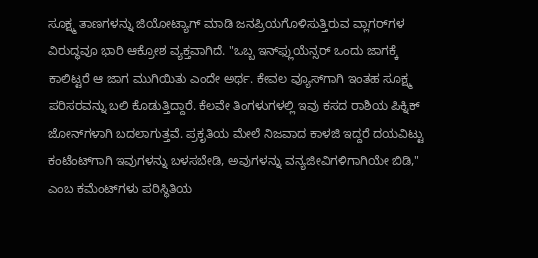ಸೂಕ್ಷ್ಮ ತಾಣಗಳನ್ನು ಜಿಯೋಟ್ಯಾಗ್ ಮಾಡಿ ಜನಪ್ರಿಯಗೊಳಿಸುತ್ತಿರುವ ವ್ಲಾಗರ್‌ಗಳ ವಿರುದ್ಧವೂ ಭಾರಿ ಆಕ್ರೋಶ ವ್ಯಕ್ತವಾಗಿದೆ. "ಒಬ್ಬ ಇನ್‌ಫ್ಲುಯೆನ್ಸರ್ ಒಂದು ಜಾಗಕ್ಕೆ ಕಾಲಿಟ್ಟರೆ ಆ ಜಾಗ ಮುಗಿಯಿತು ಎಂದೇ ಅರ್ಥ. ಕೇವಲ ವ್ಯೂಸ್‌ಗಾಗಿ ಇಂತಹ ಸೂಕ್ಷ್ಮ ಪರಿಸರವನ್ನು ಬಲಿ ಕೊಡುತ್ತಿದ್ದಾರೆ. ಕೆಲವೇ ತಿಂಗಳುಗಳಲ್ಲಿ ಇವು ಕಸದ ರಾಶಿಯ ಪಿಕ್ನಿಕ್ ಜೋನ್‌ಗಳಾಗಿ ಬದಲಾಗುತ್ತವೆ. ಪ್ರಕೃತಿಯ ಮೇಲೆ ನಿಜವಾದ ಕಾಳಜಿ ಇದ್ದರೆ ದಯವಿಟ್ಟು ಕಂಟೆಂಟ್‌ಗಾಗಿ ಇವುಗಳನ್ನು ಬಳಸಬೇಡಿ, ಅವುಗಳನ್ನು ವನ್ಯಜೀವಿಗಳಿಗಾಗಿಯೇ ಬಿಡಿ," ಎಂಬ ಕಮೆಂಟ್‌ಗಳು ಪರಿಸ್ಥಿತಿಯ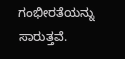ಗಂಭೀರತೆಯನ್ನು ಸಾರುತ್ತವೆ.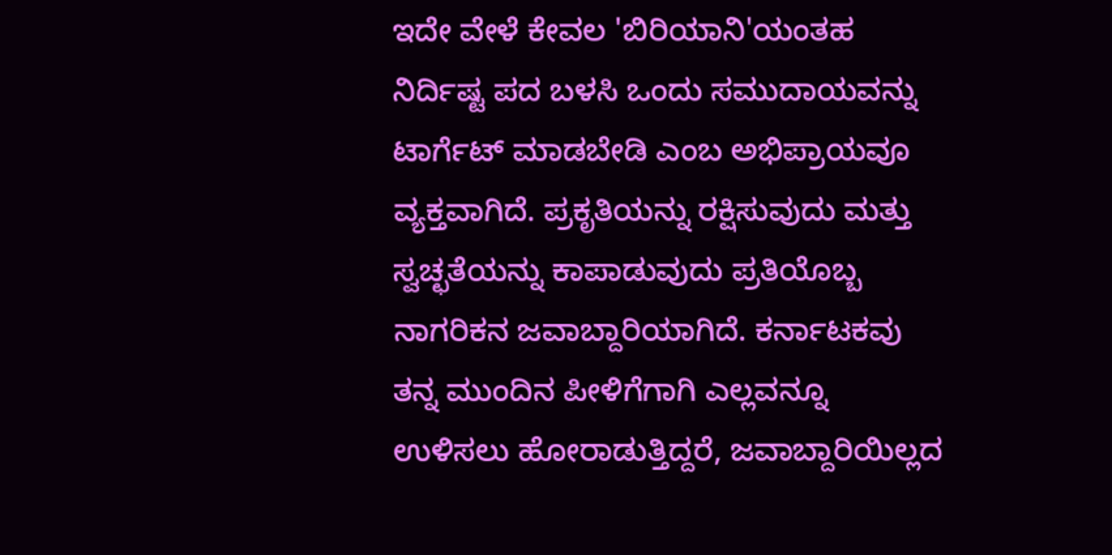ಇದೇ ವೇಳೆ ಕೇವಲ 'ಬಿರಿಯಾನಿ'ಯಂತಹ ನಿರ್ದಿಷ್ಟ ಪದ ಬಳಸಿ ಒಂದು ಸಮುದಾಯವನ್ನು ಟಾರ್ಗೆಟ್ ಮಾಡಬೇಡಿ ಎಂಬ ಅಭಿಪ್ರಾಯವೂ ವ್ಯಕ್ತವಾಗಿದೆ. ಪ್ರಕೃತಿಯನ್ನು ರಕ್ಷಿಸುವುದು ಮತ್ತು ಸ್ವಚ್ಛತೆಯನ್ನು ಕಾಪಾಡುವುದು ಪ್ರತಿಯೊಬ್ಬ ನಾಗರಿಕನ ಜವಾಬ್ದಾರಿಯಾಗಿದೆ. ಕರ್ನಾಟಕವು ತನ್ನ ಮುಂದಿನ ಪೀಳಿಗೆಗಾಗಿ ಎಲ್ಲವನ್ನೂ ಉಳಿಸಲು ಹೋರಾಡುತ್ತಿದ್ದರೆ, ಜವಾಬ್ದಾರಿಯಿಲ್ಲದ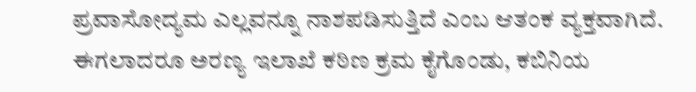ಪ್ರವಾಸೋದ್ಯಮ ಎಲ್ಲವನ್ನೂ ನಾಶಪಡಿಸುತ್ತಿದೆ ಎಂಬ ಆತಂಕ ವ್ಯಕ್ತವಾಗಿದೆ. ಈಗಲಾದರೂ ಅರಣ್ಯ ಇಲಾಖೆ ಕಠಿಣ ಕ್ರಮ ಕೈಗೊಂಡು, ಕಬಿನಿಯ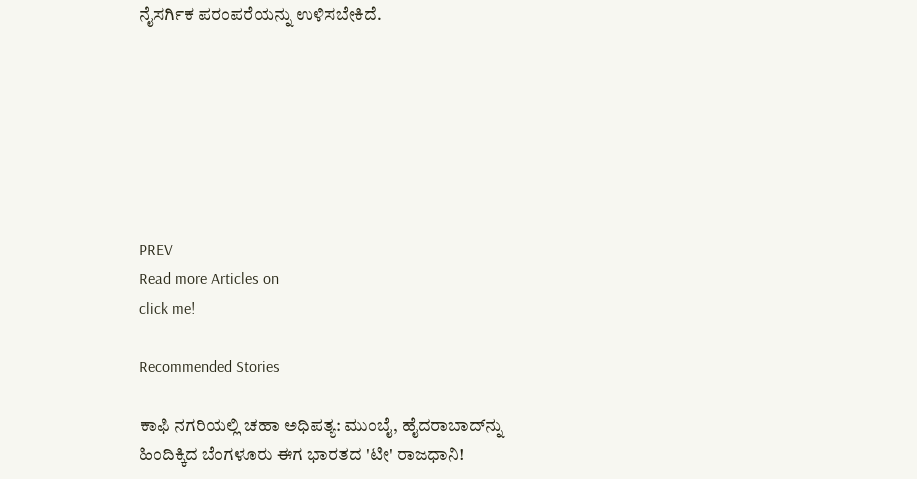ನೈಸರ್ಗಿಕ ಪರಂಪರೆಯನ್ನು ಉಳಿಸಬೇಕಿದೆ.







PREV
Read more Articles on
click me!

Recommended Stories

ಕಾಫಿ ನಗರಿಯಲ್ಲಿ ಚಹಾ ಅಧಿಪತ್ಯ: ಮುಂಬೈ, ಹೈದರಾಬಾದ್‌ನ್ನು ಹಿಂದಿಕ್ಕಿದ ಬೆಂಗಳೂರು ಈಗ ಭಾರತದ 'ಟೀ' ರಾಜಧಾನಿ!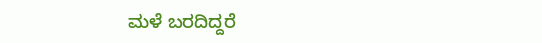ಮಳೆ ಬರದಿದ್ದರೆ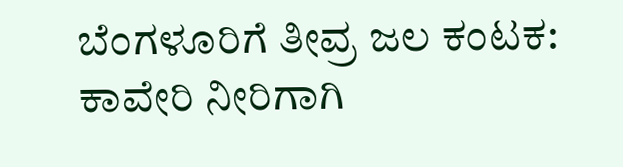ಬೆಂಗಳೂರಿಗೆ ತೀವ್ರ ಜಲ ಕಂಟಕ: ಕಾವೇರಿ ನೀರಿಗಾಗಿ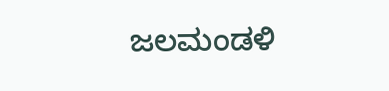ಜಲಮಂಡಳಿ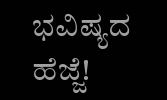ಭವಿಷ್ಯದ ಹೆಜ್ಜೆ!